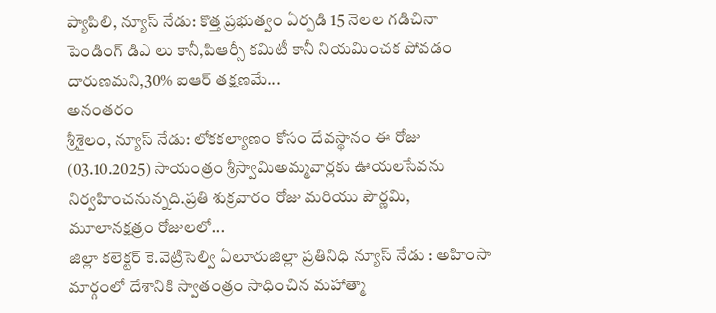ప్యాపిలి, న్యూస్ నేడు: కొత్త ప్రభుత్వం ఏర్పడి 15 నెలల గడిచినా పెండింగ్ డిఎ లు కానీ,పిఆర్సీ కమిటీ కానీ నియమించక పోవడం దారుణమని,30% ఐఆర్ తక్షణమే...
అనంతరం
శ్రీశైలం, న్యూస్ నేడు: లోకకల్యాణం కోసం దేవస్థానం ఈ రోజు (03.10.2025) సాయంత్రం శ్రీస్వామిఅమ్మవార్లకు ఊయలసేవను నిర్వహించనున్నది.ప్రతి శుక్రవారం రోజు మరియు పౌర్ణమి, మూలానక్షత్రం రోజులలో...
జిల్లా కలెక్టర్ కె.వెట్రిసెల్వి ఏలూరుజిల్లా ప్రతినిధి న్యూస్ నేడు : అహింసా మార్గంలో దేశానికి స్వాతంత్రం సాధించిన మహాత్మా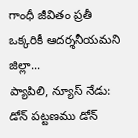గాంధీ జీవితం ప్రతీ ఒక్కరికీ ఆదర్శనీయమని జిల్లా...
ప్యాపిలి, న్యూస్ నేడు: డోన్ పట్టణము డోన్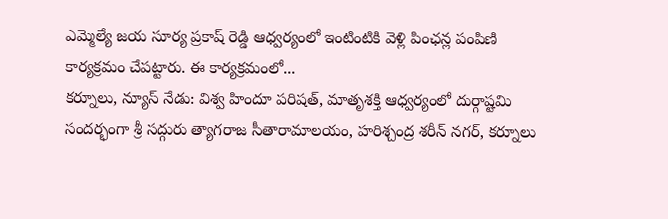ఎమ్మెల్యే జయ సూర్య ప్రకాష్ రెడ్డి ఆధ్వర్యంలో ఇంటింటికి వెళ్లి పింఛన్ల పంపిణి కార్యక్రమం చేపట్టారు. ఈ కార్యక్రమంలో...
కర్నూలు, న్యూస్ నేడు: విశ్వ హిందూ పరిషత్, మాతృశక్తి ఆధ్వర్యంలో దుర్గాష్టమి సందర్భంగా శ్రీ సద్గురు త్యాగరాజ సీతారామాలయం, హరిశ్చంద్ర శరీన్ నగర్, కర్నూలు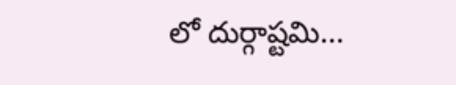లో దుర్గాష్టమి...